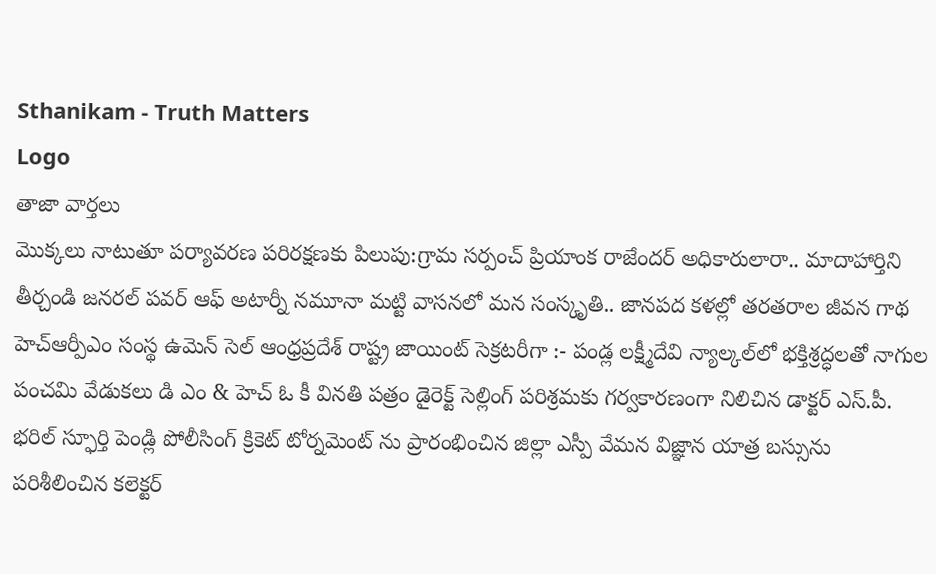Sthanikam - Truth Matters
Logo
తాజా వార్తలు
మొక్కలు నాటుతూ పర్యావరణ పరిరక్షణకు పిలుపు:గ్రామ సర్పంచ్ ప్రియాంక రాజేందర్ అధికారులారా.. మాదాహార్తిని తీర్చండి జనరల్ పవర్ ఆఫ్ అటార్నీ నమూనా మట్టి వాసనలో మన సంస్కృతి.. జానపద కళల్లో తరతరాల జీవన గాథ హెచ్ఆర్పీఎం సంస్థ ఉమెన్ సెల్ ఆంధ్రప్రదేశ్ రాష్ట్ర జాయింట్ సెక్రటరీగా :- పండ్ల లక్ష్మీదేవి న్యాల్కల్‌లో భక్తిశ్రద్ధలతో నాగుల పంచమి వేడుకలు డి ఎం & హెచ్ ఓ కీ వినతి పత్రం డైరెక్ట్ సెల్లింగ్ పరిశ్రమకు గర్వకారణంగా నిలిచిన డాక్టర్ ఎస్.పీ. భరిల్ స్ఫూర్తి పెండ్లి పోలీసింగ్ క్రికెట్ టోర్నమెంట్ ను ప్రారంభించిన జిల్లా ఎస్పీ వేమన విజ్ఞాన యాత్ర బస్సును పరిశీలించిన కలెక్టర్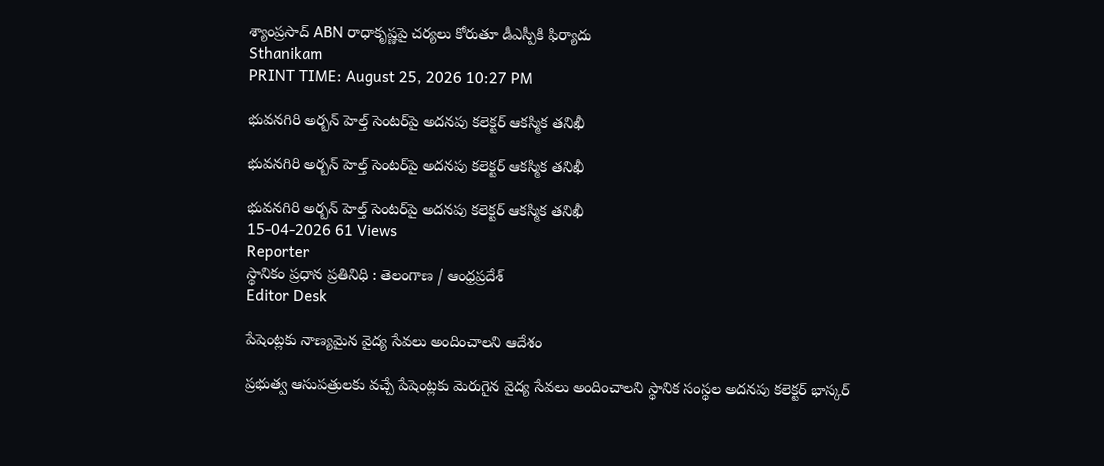శ్యాంప్రసాద్ ABN రాధాకృష్ణపై చర్యలు కోరుతూ డీఎస్పీకి ఫిర్యాదు
Sthanikam
PRINT TIME: August 25, 2026 10:27 PM

భువనగిరి అర్బన్ హెల్త్ సెంటర్‌పై అదనపు కలెక్టర్ ఆకస్మిక తనిఖీ

భువనగిరి అర్బన్ హెల్త్ సెంటర్‌పై అదనపు కలెక్టర్ ఆకస్మిక తనిఖీ

భువనగిరి అర్బన్ హెల్త్ సెంటర్‌పై అదనపు కలెక్టర్ ఆకస్మిక తనిఖీ
15-04-2026 61 Views
Reporter
స్థానికం ప్రధాన ప్రతినిధి : తెలంగాణ / ఆంధ్రప్రదేశ్
Editor Desk

పేషెంట్లకు నాణ్యమైన వైద్య సేవలు అందించాలని ఆదేశం

ప్రభుత్వ ఆసుపత్రులకు వచ్చే పేషెంట్లకు మెరుగైన వైద్య సేవలు అందించాలని స్థానిక సంస్థల అదనపు కలెక్టర్ భాస్కర్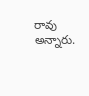రావు అన్నారు.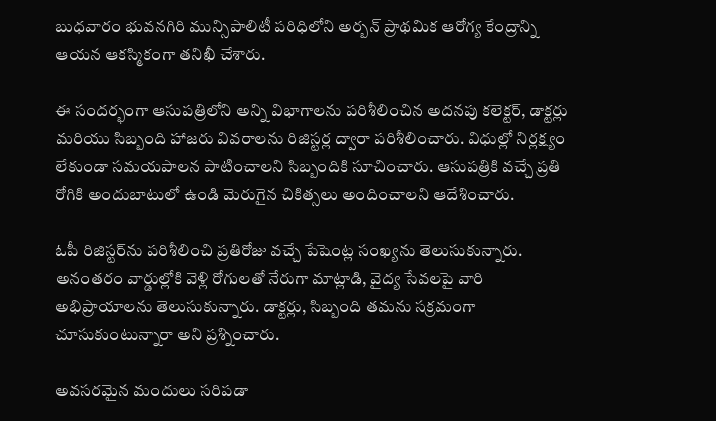బుధవారం భువనగిరి మున్సిపాలిటీ పరిధిలోని అర్బన్ ప్రాథమిక ఆరోగ్య కేంద్రాన్ని ఆయన ఆకస్మికంగా తనిఖీ చేశారు.

ఈ సందర్భంగా ఆసుపత్రిలోని అన్ని విభాగాలను పరిశీలించిన అదనపు కలెక్టర్, డాక్టర్లు మరియు సిబ్బంది హాజరు వివరాలను రిజిస్టర్ల ద్వారా పరిశీలించారు. విధుల్లో నిర్లక్ష్యం లేకుండా సమయపాలన పాటించాలని సిబ్బందికి సూచించారు. ఆసుపత్రికి వచ్చే ప్రతి రోగికి అందుబాటులో ఉండి మెరుగైన చికిత్సలు అందించాలని ఆదేశించారు.

ఓపీ రిజిస్టర్‌ను పరిశీలించి ప్రతిరోజు వచ్చే పేషెంట్ల సంఖ్యను తెలుసుకున్నారు. అనంతరం వార్డుల్లోకి వెళ్లి రోగులతో నేరుగా మాట్లాడి, వైద్య సేవలపై వారి అభిప్రాయాలను తెలుసుకున్నారు. డాక్టర్లు, సిబ్బంది తమను సక్రమంగా చూసుకుంటున్నారా అని ప్రశ్నించారు.

అవసరమైన మందులు సరిపడా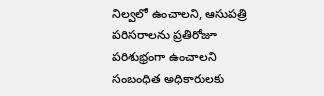నిల్వలో ఉంచాలని, ఆసుపత్రి పరిసరాలను ప్రతిరోజూ పరిశుభ్రంగా ఉంచాలని సంబంధిత అధికారులకు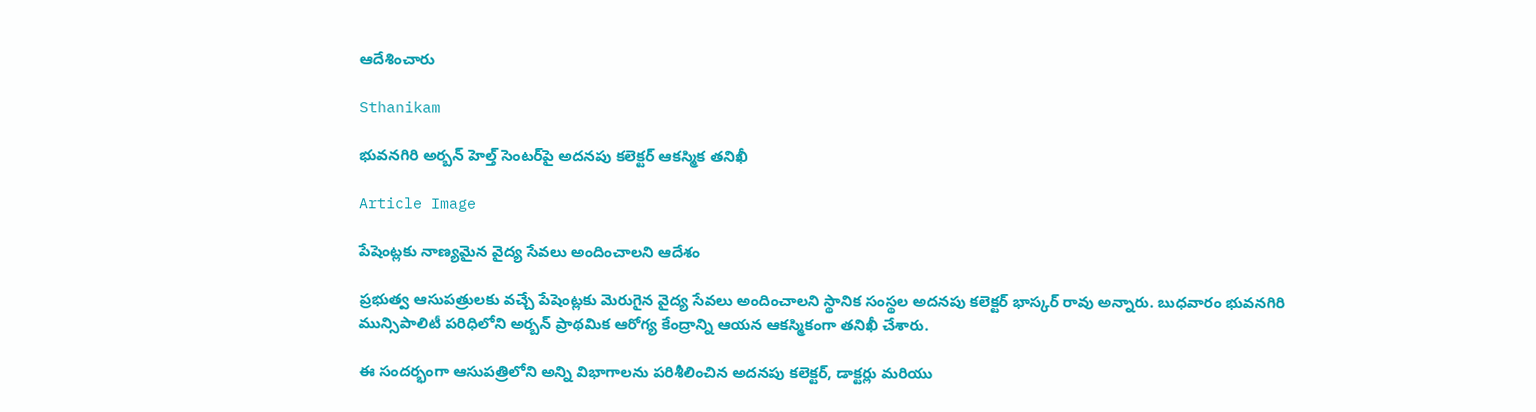ఆదేశించారు

Sthanikam

భువనగిరి అర్బన్ హెల్త్ సెంటర్‌పై అదనపు కలెక్టర్ ఆకస్మిక తనిఖీ

Article Image

పేషెంట్లకు నాణ్యమైన వైద్య సేవలు అందించాలని ఆదేశం

ప్రభుత్వ ఆసుపత్రులకు వచ్చే పేషెంట్లకు మెరుగైన వైద్య సేవలు అందించాలని స్థానిక సంస్థల అదనపు కలెక్టర్ భాస్కర్ రావు అన్నారు. బుధవారం భువనగిరి మున్సిపాలిటీ పరిధిలోని అర్బన్ ప్రాథమిక ఆరోగ్య కేంద్రాన్ని ఆయన ఆకస్మికంగా తనిఖీ చేశారు.

ఈ సందర్భంగా ఆసుపత్రిలోని అన్ని విభాగాలను పరిశీలించిన అదనపు కలెక్టర్, డాక్టర్లు మరియు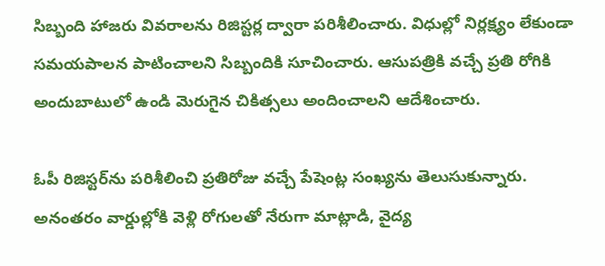సిబ్బంది హాజరు వివరాలను రిజిస్టర్ల ద్వారా పరిశీలించారు. విధుల్లో నిర్లక్ష్యం లేకుండా సమయపాలన పాటించాలని సిబ్బందికి సూచించారు. ఆసుపత్రికి వచ్చే ప్రతి రోగికి అందుబాటులో ఉండి మెరుగైన చికిత్సలు అందించాలని ఆదేశించారు.

ఓపీ రిజిస్టర్‌ను పరిశీలించి ప్రతిరోజు వచ్చే పేషెంట్ల సంఖ్యను తెలుసుకున్నారు. అనంతరం వార్డుల్లోకి వెళ్లి రోగులతో నేరుగా మాట్లాడి, వైద్య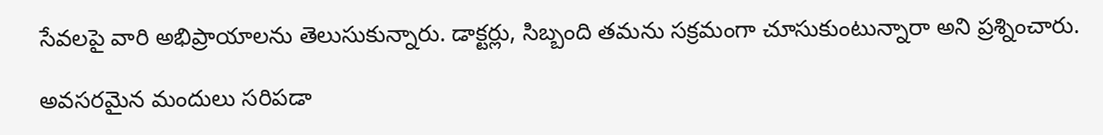సేవలపై వారి అభిప్రాయాలను తెలుసుకున్నారు. డాక్టర్లు, సిబ్బంది తమను సక్రమంగా చూసుకుంటున్నారా అని ప్రశ్నించారు.

అవసరమైన మందులు సరిపడా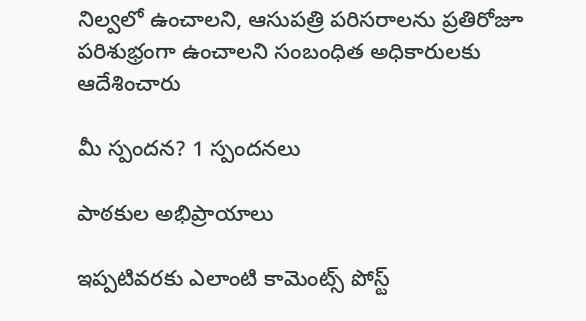నిల్వలో ఉంచాలని, ఆసుపత్రి పరిసరాలను ప్రతిరోజూ పరిశుభ్రంగా ఉంచాలని సంబంధిత అధికారులకు ఆదేశించారు

మీ స్పందన? 1 స్పందనలు

పాఠకుల అభిప్రాయాలు

ఇప్పటివరకు ఎలాంటి కామెంట్స్ పోస్ట్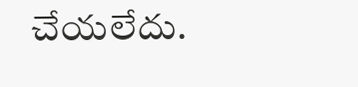చేయలేదు.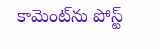కామెంట్‌ను పోస్ట్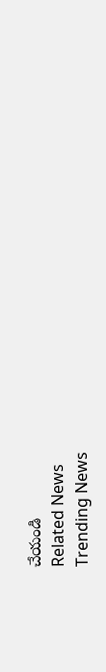చేయండి
Related News
Trending News